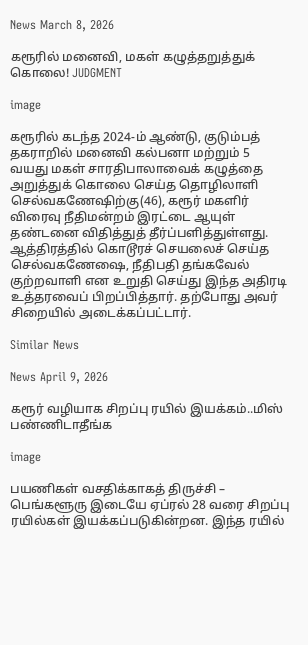News March 8, 2026

கரூரில் மனைவி, மகள் கழுத்தறுத்துக் கொலை! JUDGMENT

image

கரூரில் கடந்த 2024-ம் ஆண்டு, குடும்பத் தகராறில் மனைவி கல்பனா மற்றும் 5 வயது மகள் சாரதிபாலாவைக் கழுத்தை அறுத்துக் கொலை செய்த தொழிலாளி செல்வகணேஷிற்கு(46), கரூர் மகளிர் விரைவு நீதிமன்றம் இரட்டை ஆயுள் தண்டனை விதித்துத் தீர்ப்பளித்துள்ளது. ஆத்திரத்தில் கொடூரச் செயலைச் செய்த செல்வகணேஷை, நீதிபதி தங்கவேல் குற்றவாளி என உறுதி செய்து இந்த அதிரடி உத்தரவைப் பிறப்பித்தார். தற்போது அவர் சிறையில் அடைக்கப்பட்டார்.

Similar News

News April 9, 2026

கரூர் வழியாக சிறப்பு ரயில் இயக்கம்..மிஸ் பண்ணிடாதீங்க

image

பயணிகள் வசதிக்காகத் திருச்சி – பெங்களூரு இடையே ஏப்ரல் 28 வரை சிறப்பு ரயில்கள் இயக்கப்படுகின்றன. இந்த ரயில்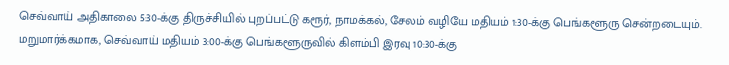செவ்வாய் அதிகாலை 5:30-க்கு திருச்சியில் புறப்பட்டு கரூர், நாமக்கல், சேலம் வழியே மதியம் 1:30-க்கு பெங்களூரு சென்றடையும். மறுமார்க்கமாக, செவ்வாய் மதியம் 3:00-க்கு பெங்களூருவில் கிளம்பி இரவு 10:30-க்கு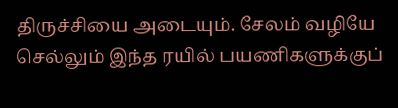திருச்சியை அடையும். சேலம் வழியே செல்லும் இந்த ரயில் பயணிகளுக்குப்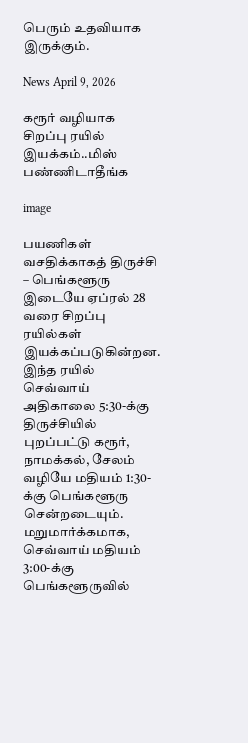பெரும் உதவியாக இருக்கும்.

News April 9, 2026

கரூர் வழியாக சிறப்பு ரயில் இயக்கம்..மிஸ் பண்ணிடாதீங்க

image

பயணிகள் வசதிக்காகத் திருச்சி – பெங்களூரு இடையே ஏப்ரல் 28 வரை சிறப்பு ரயில்கள் இயக்கப்படுகின்றன. இந்த ரயில் செவ்வாய் அதிகாலை 5:30-க்கு திருச்சியில் புறப்பட்டு கரூர், நாமக்கல், சேலம் வழியே மதியம் 1:30-க்கு பெங்களூரு சென்றடையும். மறுமார்க்கமாக, செவ்வாய் மதியம் 3:00-க்கு பெங்களூருவில்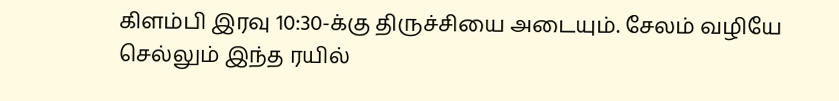கிளம்பி இரவு 10:30-க்கு திருச்சியை அடையும். சேலம் வழியே செல்லும் இந்த ரயில்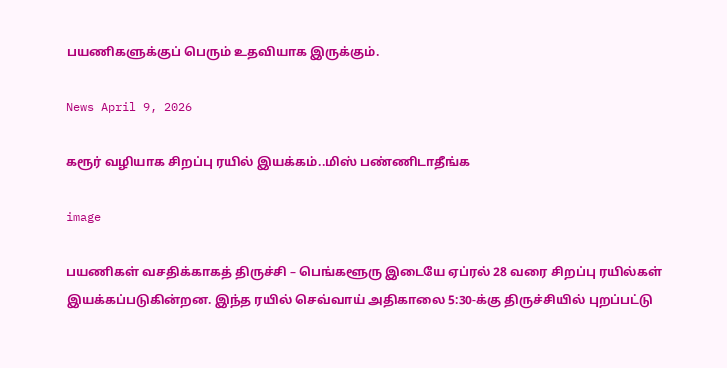பயணிகளுக்குப் பெரும் உதவியாக இருக்கும்.

News April 9, 2026

கரூர் வழியாக சிறப்பு ரயில் இயக்கம்..மிஸ் பண்ணிடாதீங்க

image

பயணிகள் வசதிக்காகத் திருச்சி – பெங்களூரு இடையே ஏப்ரல் 28 வரை சிறப்பு ரயில்கள் இயக்கப்படுகின்றன. இந்த ரயில் செவ்வாய் அதிகாலை 5:30-க்கு திருச்சியில் புறப்பட்டு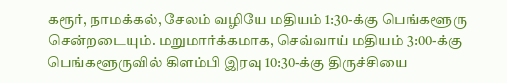கரூர், நாமக்கல், சேலம் வழியே மதியம் 1:30-க்கு பெங்களூரு சென்றடையும். மறுமார்க்கமாக, செவ்வாய் மதியம் 3:00-க்கு பெங்களூருவில் கிளம்பி இரவு 10:30-க்கு திருச்சியை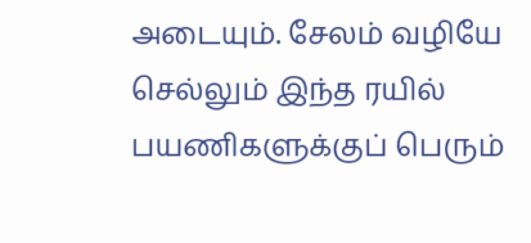அடையும். சேலம் வழியே செல்லும் இந்த ரயில் பயணிகளுக்குப் பெரும்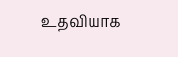உதவியாக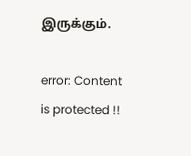இருக்கும்.

error: Content is protected !!